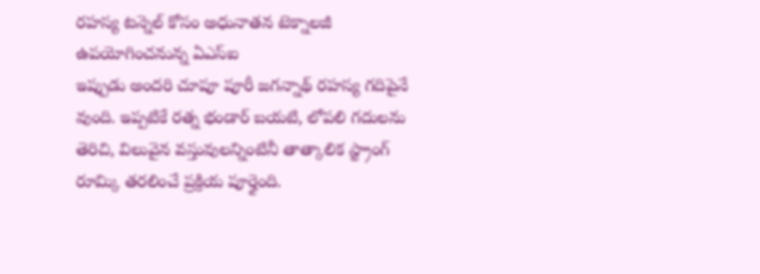రహస్య టన్నెల్ కోసం అధునాతన టెక్నాలజీ ఉపయోగించనున్న ఏఎస్ఐ
ఇప్పుడు అందరి చూపూ పూరీ జగన్నాథ్ రహస్య గదిపైనే వుంది. ఇప్పటికే రత్న భండార్ బయటి, లోపలి గదులను తెరిచి, విలువైన వస్తువులన్నింటినీ తాత్కాలిక స్ట్రాంగ్ రూమ్కి తరలించే ప్రక్రియ పూర్తైంది.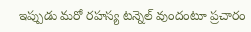ఇప్పుడు మరో రహస్య టన్నెల్ వుందంటూ ప్రచారం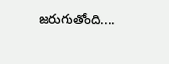జరుగుతోంది....